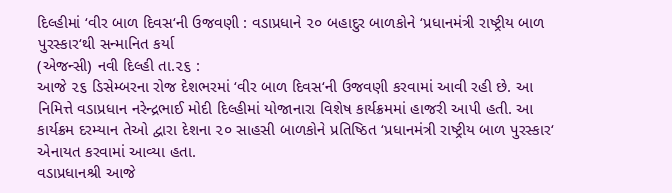દિલ્હીમાં ‘વીર બાળ દિવસ‘ની ઉજવણી : વડાપ્રધાને ૨૦ બહાદુર બાળકોને ‘પ્રધાનમંત્રી રાષ્ટ્રીય બાળ પુરસ્કાર‘થી સન્માનિત કર્યા
(એજન્સી) નવી દિલ્હી તા.૨૬ :
આજે ૨૬ ડિસેમ્બરના રોજ દેશભરમાં ‘વીર બાળ દિવસ‘ની ઉજવણી કરવામાં આવી રહી છે. આ નિમિત્તે વડાપ્રધાન નરેન્દ્રભાઈ મોદી દિલ્હીમાં યોજાનારા વિશેષ કાર્યક્રમમાં હાજરી આપી હતી. આ કાર્યક્રમ દરમ્યાન તેઓ દ્વારા દેશના ૨૦ સાહસી બાળકોને પ્રતિષ્ઠિત ‘પ્રધાનમંત્રી રાષ્ટ્રીય બાળ પુરસ્કાર‘ એનાયત કરવામાં આવ્યા હતા.
વડાપ્રધાનશ્રી આજે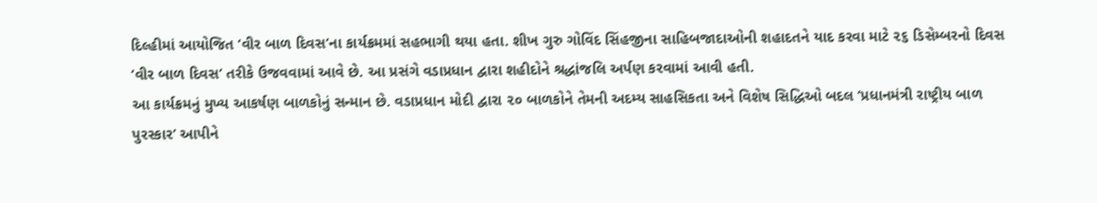દિલ્હીમાં આયોજિત ‘વીર બાળ દિવસ‘ના કાર્યક્રમમાં સહભાગી થયા હતા. શીખ ગુરુ ગોવિંદ સિંહજીના સાહિબજાદાઓની શહાદતને યાદ કરવા માટે ૨૬ ડિસેમ્બરનો દિવસ ‘વીર બાળ દિવસ‘ તરીકે ઉજવવામાં આવે છે. આ પ્રસંગે વડાપ્રધાન દ્વારા શહીદોને શ્રદ્ધાંજલિ અર્પણ કરવામાં આવી હતી.
આ કાર્યક્રમનું મુખ્ય આકર્ષણ બાળકોનું સન્માન છે. વડાપ્રધાન મોદી દ્વારા ૨૦ બાળકોને તેમની અદમ્ય સાહસિકતા અને વિશેષ સિદ્ધિઓ બદલ ‘પ્રધાનમંત્રી રાષ્ટ્રીય બાળ પુરસ્કાર‘ આપીને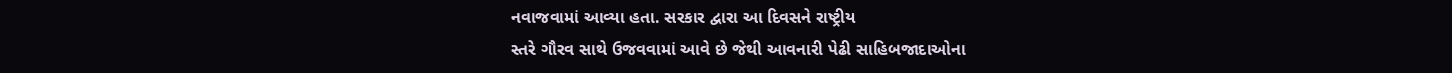નવાજવામાં આવ્યા હતા. સરકાર દ્વારા આ દિવસને રાષ્ટ્રીય
સ્તરે ગૌરવ સાથે ઉજવવામાં આવે છે જેથી આવનારી પેઢી સાહિબજાદાઓના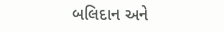બલિદાન અને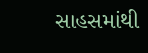સાહસમાંથી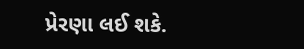પ્રેરણા લઈ શકે.